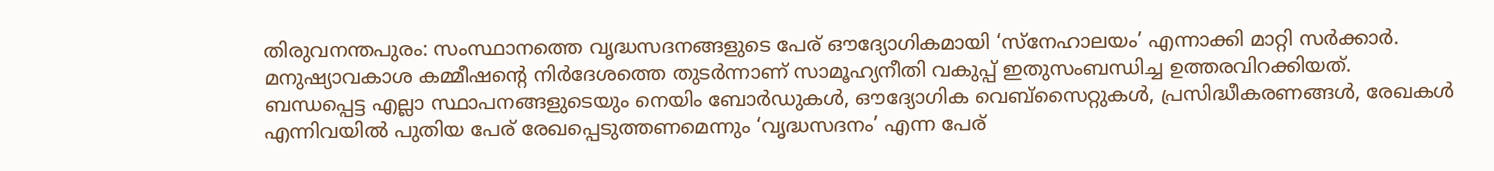തിരുവനന്തപുരം: സംസ്ഥാനത്തെ വൃദ്ധസദനങ്ങളുടെ പേര് ഔദ്യോഗികമായി ‘സ്നേഹാലയം’ എന്നാക്കി മാറ്റി സർക്കാർ. മനുഷ്യാവകാശ കമ്മീഷന്റെ നിർദേശത്തെ തുടർന്നാണ് സാമൂഹ്യനീതി വകുപ്പ് ഇതുസംബന്ധിച്ച ഉത്തരവിറക്കിയത്.
ബന്ധപ്പെട്ട എല്ലാ സ്ഥാപനങ്ങളുടെയും നെയിം ബോർഡുകൾ, ഔദ്യോഗിക വെബ്സൈറ്റുകൾ, പ്രസിദ്ധീകരണങ്ങൾ, രേഖകൾ എന്നിവയിൽ പുതിയ പേര് രേഖപ്പെടുത്തണമെന്നും ‘വൃദ്ധസദനം’ എന്ന പേര്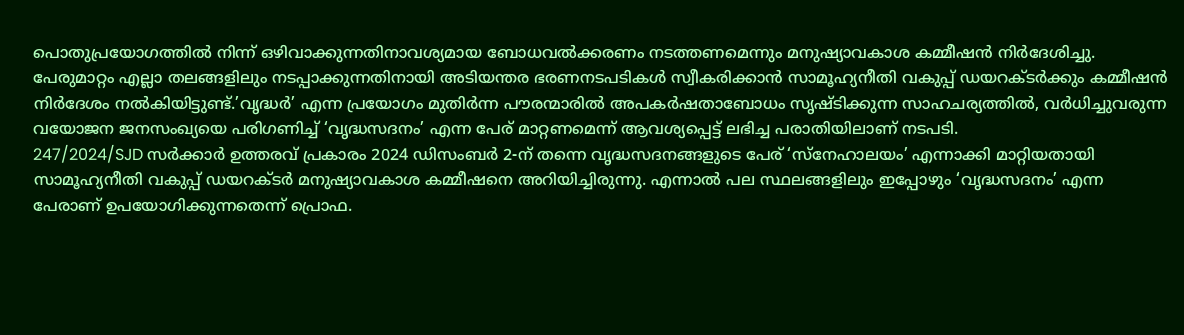പൊതുപ്രയോഗത്തിൽ നിന്ന് ഒഴിവാക്കുന്നതിനാവശ്യമായ ബോധവൽക്കരണം നടത്തണമെന്നും മനുഷ്യാവകാശ കമ്മീഷൻ നിർദേശിച്ചു.
പേരുമാറ്റം എല്ലാ തലങ്ങളിലും നടപ്പാക്കുന്നതിനായി അടിയന്തര ഭരണനടപടികൾ സ്വീകരിക്കാൻ സാമൂഹ്യനീതി വകുപ്പ് ഡയറക്ടർക്കും കമ്മീഷൻ നിർദേശം നൽകിയിട്ടുണ്ട്.’വൃദ്ധർ’ എന്ന പ്രയോഗം മുതിർന്ന പൗരന്മാരിൽ അപകർഷതാബോധം സൃഷ്ടിക്കുന്ന സാഹചര്യത്തിൽ, വർധിച്ചുവരുന്ന വയോജന ജനസംഖ്യയെ പരിഗണിച്ച് ‘വൃദ്ധസദനം’ എന്ന പേര് മാറ്റണമെന്ന് ആവശ്യപ്പെട്ട് ലഭിച്ച പരാതിയിലാണ് നടപടി.
247/2024/SJD സർക്കാർ ഉത്തരവ് പ്രകാരം 2024 ഡിസംബർ 2-ന് തന്നെ വൃദ്ധസദനങ്ങളുടെ പേര് ‘സ്നേഹാലയം’ എന്നാക്കി മാറ്റിയതായി സാമൂഹ്യനീതി വകുപ്പ് ഡയറക്ടർ മനുഷ്യാവകാശ കമ്മീഷനെ അറിയിച്ചിരുന്നു. എന്നാൽ പല സ്ഥലങ്ങളിലും ഇപ്പോഴും ‘വൃദ്ധസദനം’ എന്ന പേരാണ് ഉപയോഗിക്കുന്നതെന്ന് പ്രൊഫ.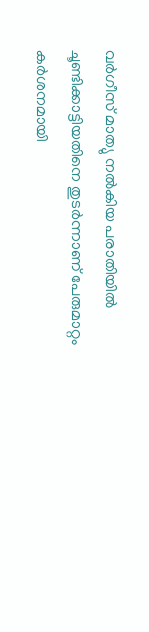വർഗീസ് മാത്യു നൽകിയ പരാതിയിൽ ചൂണ്ടിക്കാട്ടിയതിനെ തുടർന്നാണ് പേരുമാറ്റം കർശനമായി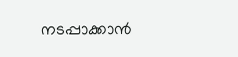നടപ്പാക്കാൻ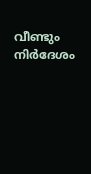വീണ്ടും നിർദേശം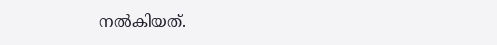നൽകിയത്.